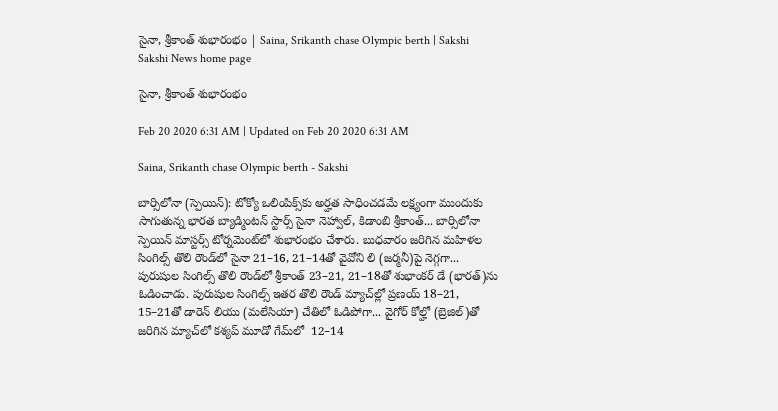సైనా, శ్రీకాంత్‌ శుభారంభం | Saina, Srikanth chase Olympic berth | Sakshi
Sakshi News home page

సైనా, శ్రీకాంత్‌ శుభారంభం

Feb 20 2020 6:31 AM | Updated on Feb 20 2020 6:31 AM

Saina, Srikanth chase Olympic berth - Sakshi

బార్సిలోనా (స్పెయిన్‌): టోక్యో ఒలింపిక్స్‌కు అర్హత సాధించడమే లక్ష్యంగా ముందుకు సాగుతున్న భారత బ్యాడ్మింటన్‌ స్టార్స్‌ సైనా నెహ్వాల్, కిడాంబి శ్రీకాంత్‌... బార్సిలోనా స్పెయిన్‌ మాస్టర్స్‌ టోర్నమెంట్‌లో శుభారంభం చేశారు. బుధవారం జరిగిన మహిళల సింగిల్స్‌ తొలి రౌండ్‌లో సైనా 21–16, 21–14తో వైవోని లి (జర్మనీ)పై నెగ్గగా... పురుషుల సింగిల్స్‌ తొలి రౌండ్‌లో శ్రీకాంత్‌ 23–21, 21–18తో శుభాంకర్‌ డే (భారత్‌)ను ఓడించాడు. పురుషుల సింగిల్స్‌ ఇతర తొలి రౌండ్‌ మ్యాచ్‌ల్లో ప్రణయ్‌ 18–21, 15–21తో డారెన్‌ లియు (మలేసియా) చేతిలో ఓడిపోగా... వైగోర్‌ కోల్హో (బ్రెజిల్‌)తో జరిగిన మ్యాచ్‌లో కశ్యప్‌ మూడో గేమ్‌లో  12–14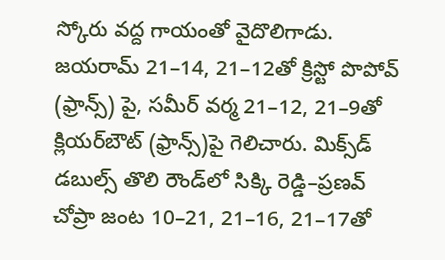స్కోరు వద్ద గాయంతో వైదొలిగాడు. జయరామ్‌ 21–14, 21–12తో క్రిస్టో పొపోవ్‌ (ఫ్రాన్స్‌) పై, సమీర్‌ వర్మ 21–12, 21–9తో క్లియర్‌బౌట్‌ (ఫ్రాన్స్‌)పై గెలిచారు. మిక్స్‌డ్‌ డబుల్స్‌ తొలి రౌండ్‌లో సిక్కి రెడ్డి–ప్రణవ్‌ చోప్రా జంట 10–21, 21–16, 21–17తో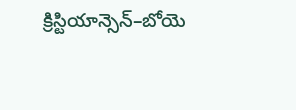క్రిస్టియాన్సెన్‌–బోయె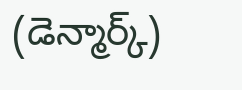(డెన్మార్క్‌)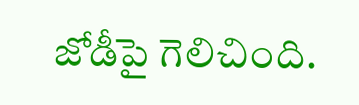జోడీపై గెలిచింది.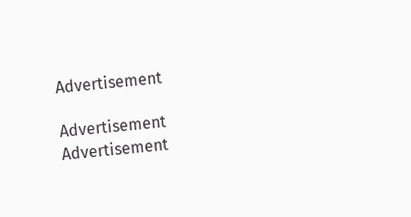Advertisement

Advertisement
Advertisement